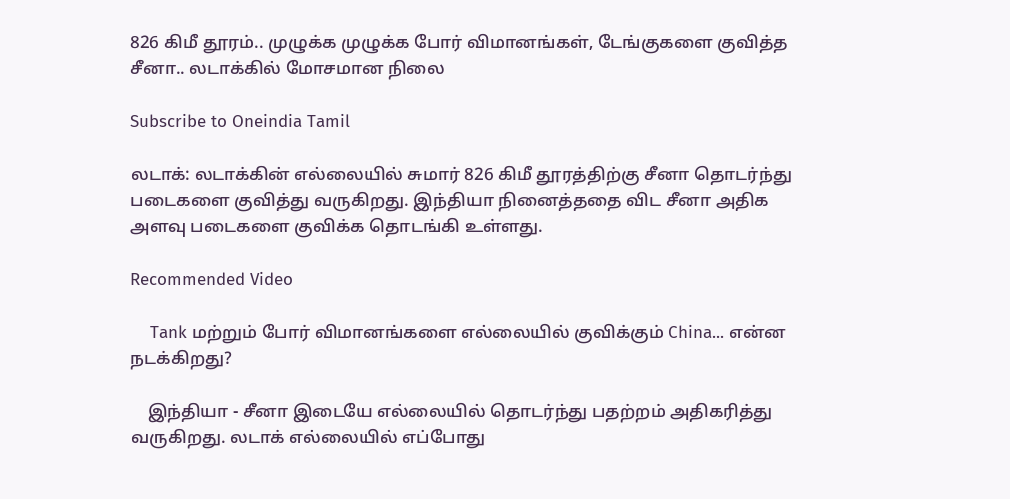826 கிமீ தூரம்.. முழுக்க முழுக்க போர் விமானங்கள், டேங்குகளை குவித்த சீனா.. லடாக்கில் மோசமான நிலை

Subscribe to Oneindia Tamil

லடாக்: லடாக்கின் எல்லையில் சுமார் 826 கிமீ தூரத்திற்கு சீனா தொடர்ந்து படைகளை குவித்து வருகிறது. இந்தியா நினைத்ததை விட சீனா அதிக அளவு படைகளை குவிக்க தொடங்கி உள்ளது.

Recommended Video

    Tank மற்றும் போர் விமானங்களை எல்லையில் குவிக்கும் China... என்ன நடக்கிறது?

    இந்தியா - சீனா இடையே எல்லையில் தொடர்ந்து பதற்றம் அதிகரித்து வருகிறது. லடாக் எல்லையில் எப்போது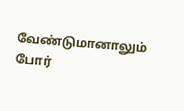வேண்டுமானாலும் போர்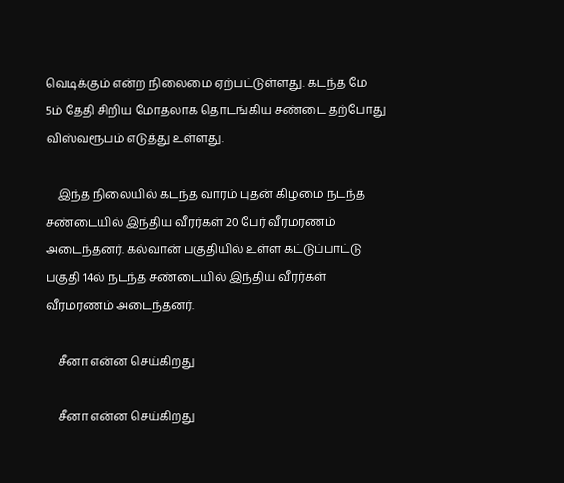வெடிக்கும் என்ற நிலைமை ஏற்பட்டுள்ளது. கடந்த மே 5ம் தேதி சிறிய மோதலாக தொடங்கிய சண்டை தற்போது விஸ்வரூபம் எடுத்து உள்ளது.

    இந்த நிலையில் கடந்த வாரம் புதன் கிழமை நடந்த சண்டையில் இந்திய வீரர்கள் 20 பேர் வீரமரணம் அடைந்தனர். கல்வான் பகுதியில் உள்ள கட்டுப்பாட்டு பகுதி 14ல் நடந்த சண்டையில் இந்திய வீரர்கள் வீரமரணம் அடைந்தனர்.

    சீனா என்ன செய்கிறது

    சீனா என்ன செய்கிறது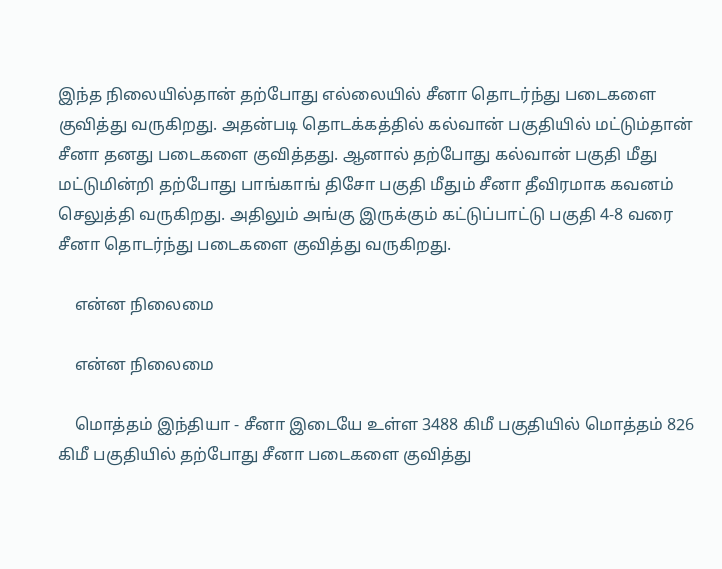இந்த நிலையில்தான் தற்போது எல்லையில் சீனா தொடர்ந்து படைகளை குவித்து வருகிறது. அதன்படி தொடக்கத்தில் கல்வான் பகுதியில் மட்டும்தான் சீனா தனது படைகளை குவித்தது. ஆனால் தற்போது கல்வான் பகுதி மீது மட்டுமின்றி தற்போது பாங்காங் திசோ பகுதி மீதும் சீனா தீவிரமாக கவனம் செலுத்தி வருகிறது. அதிலும் அங்கு இருக்கும் கட்டுப்பாட்டு பகுதி 4-8 வரை சீனா தொடர்ந்து படைகளை குவித்து வருகிறது.

    என்ன நிலைமை

    என்ன நிலைமை

    மொத்தம் இந்தியா - சீனா இடையே உள்ள 3488 கிமீ பகுதியில் மொத்தம் 826 கிமீ பகுதியில் தற்போது சீனா படைகளை குவித்து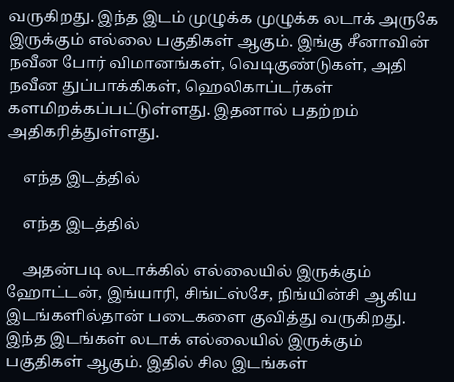வருகிறது. இந்த இடம் முழுக்க முழுக்க லடாக் அருகே இருக்கும் எல்லை பகுதிகள் ஆகும். இங்கு சீனாவின் நவீன போர் விமானங்கள், வெடிகுண்டுகள், அதி நவீன துப்பாக்கிகள், ஹெலிகாப்டர்கள் களமிறக்கப்பட்டுள்ளது. இதனால் பதற்றம் அதிகரித்துள்ளது.

    எந்த இடத்தில்

    எந்த இடத்தில்

    அதன்படி லடாக்கில் எல்லையில் இருக்கும் ஹோட்டன், இங்யாரி, சிங்ட்ஸ்சே, நிங்யின்சி ஆகிய இடங்களில்தான் படைகளை குவித்து வருகிறது. இந்த இடங்கள் லடாக் எல்லையில் இருக்கும் பகுதிகள் ஆகும். இதில் சில இடங்கள்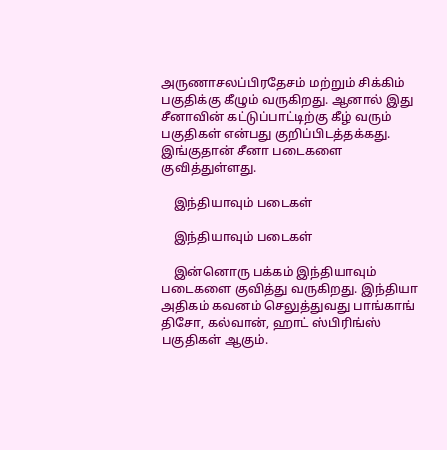அருணாசலப்பிரதேசம் மற்றும் சிக்கிம் பகுதிக்கு கீழும் வருகிறது. ஆனால் இது சீனாவின் கட்டுப்பாட்டிற்கு கீழ் வரும் பகுதிகள் என்பது குறிப்பிடத்தக்கது. இங்குதான் சீனா படைகளை குவித்துள்ளது.

    இந்தியாவும் படைகள்

    இந்தியாவும் படைகள்

    இன்னொரு பக்கம் இந்தியாவும் படைகளை குவித்து வருகிறது. இந்தியா அதிகம் கவனம் செலுத்துவது பாங்காங் திசோ, கல்வான், ஹாட் ஸ்பிரிங்ஸ் பகுதிகள் ஆகும்.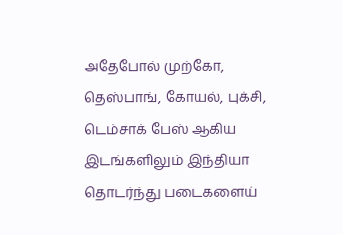அதேபோல் முற்கோ, தெஸ்பாங், கோயல், புக்சி, டெம்சாக் பேஸ் ஆகிய இடங்களிலும் இந்தியா தொடர்ந்து படைகளைய்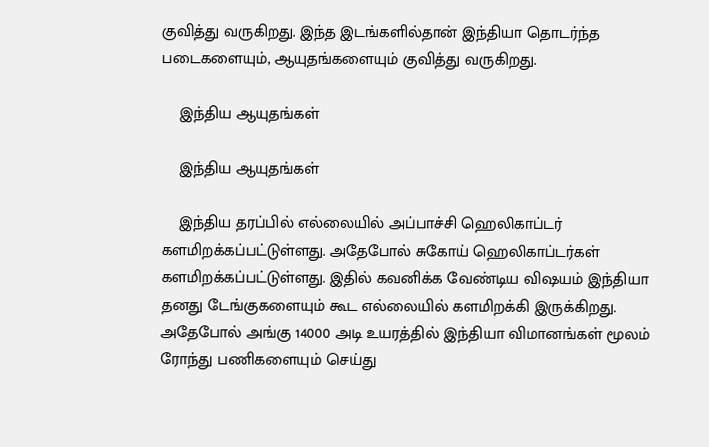குவித்து வருகிறது. இந்த இடங்களில்தான் இந்தியா தொடர்ந்த படைகளையும், ஆயுதங்களையும் குவித்து வருகிறது.

    இந்திய ஆயுதங்கள்

    இந்திய ஆயுதங்கள்

    இந்திய தரப்பில் எல்லையில் அப்பாச்சி ஹெலிகாப்டர் களமிறக்கப்பட்டுள்ளது. அதேபோல் சுகோய் ஹெலிகாப்டர்கள் களமிறக்கப்பட்டுள்ளது. இதில் கவனிக்க வேண்டிய விஷயம் இந்தியா தனது டேங்குகளையும் கூட எல்லையில் களமிறக்கி இருக்கிறது. அதேபோல் அங்கு 14000 அடி உயரத்தில் இந்தியா விமானங்கள் மூலம் ரோந்து பணிகளையும் செய்து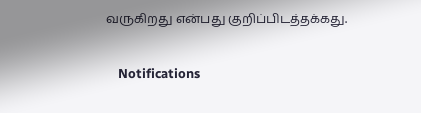வருகிறது என்பது குறிப்பிடத்தக்கது.

    Notifications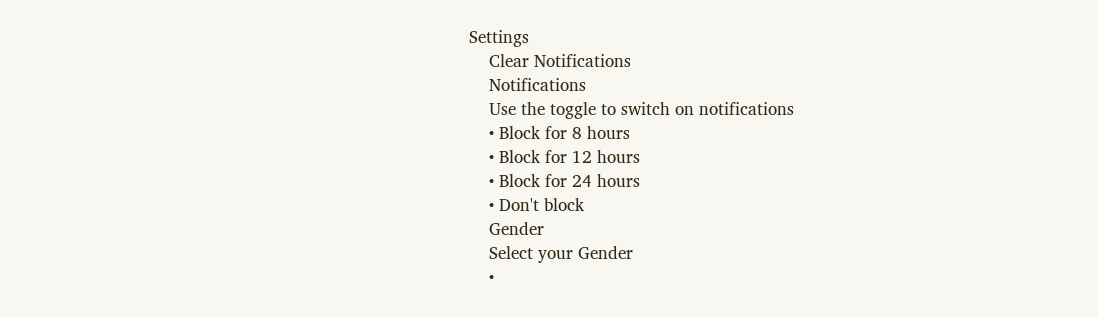Settings
    Clear Notifications
    Notifications
    Use the toggle to switch on notifications
    • Block for 8 hours
    • Block for 12 hours
    • Block for 24 hours
    • Don't block
    Gender
    Select your Gender
    •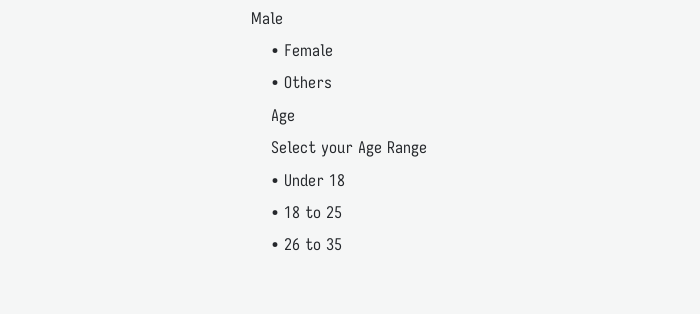Male
    • Female
    • Others
    Age
    Select your Age Range
    • Under 18
    • 18 to 25
    • 26 to 35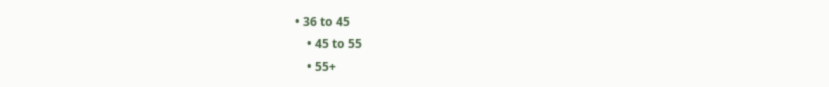• 36 to 45
    • 45 to 55
    • 55+